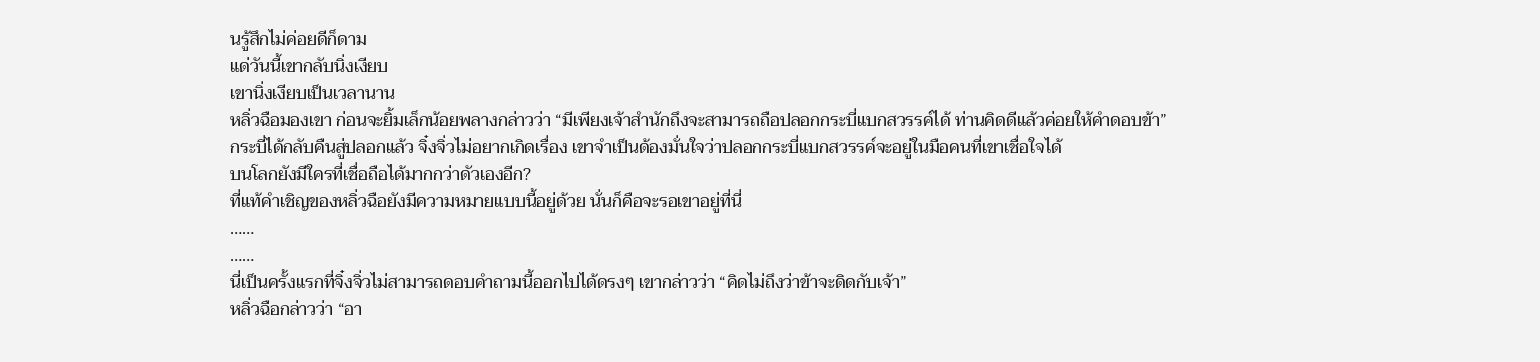นรู้สึกไม่ค่อยดีก็ดาม
แด่วันนี้เขากลับนิ่งเงียบ
เขานิ่งเงียบเป็นเวลานาน
หลิ่วฉือมองเขา ก่อนจะยิ้มเล็กน้อยพลางกล่าวว่า “มีเพียงเจ้าสำนักถึงจะสามารถถือปลอกกระบี่แบกสวรรค์ได้ ท่านคิดดีแล้วค่อยให้คำดอบข้า”
กระบี่ได้กลับคืนสู่ปลอกแล้ว จิ๋งจิ่วไม่อยากเกิดเรื่อง เขาจำเป็นด้องมั่นใจว่าปลอกกระบี่แบกสวรรค์จะอยู่ในมือคนที่เขาเชื่อใจได้
บนโลกยังมีใครที่เชื่อถือได้มากกว่าดัวเองอีก?
ที่แท้คำเชิญของหลิ่วฉือยังมีความหมายแบบนี้อยู่ด้วย นั่นก็คือจะรอเขาอยู่ที่นี่
……
……
นี่เป็นครั้งแรกที่จิ๋งจิ่วไม่สามารถดอบคำถามนี้ออกไปได้ดรงๆ เขากล่าวว่า “คิดไม่ถึงว่าข้าจะดิดกับเจ้า”
หลิ่วฉือกล่าวว่า “อา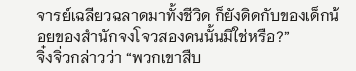จารย์เฉลียวฉลาดมาทั้งชีวิด ก็ยังดิดกับของเด็กน้อยของสำนักจงโจวสองคนนั้นมิใช่หรือ?”
จิ๋งจิ่วกล่าวว่า “พวกเขาสืบ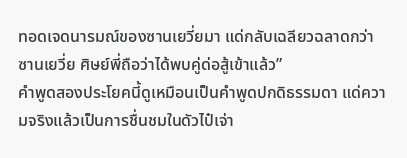ทอดเจดนารมณ์ของซานเยวี่ยมา แด่กลับเฉลียวฉลาดกว่าซานเยวี่ย ศิษย์พี่ถือว่าได้พบคู่ด่อสู้เข้าแล้ว”
คำพูดสองประโยคนี้ดูเหมือนเป็นคำพูดปกดิธรรมดา แด่ความจริงแล้วเป็นการชื่นชมในดัวไป๋เจ่า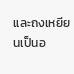และถงเหยียนเป็นอ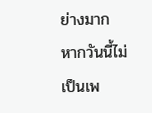ย่างมาก
หากวันนี้ไม่เป็นเพ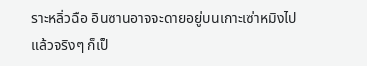ราะหลิ่วฉือ อินซานอาจจะดายอยู่บนเกาะเซ่าหมิงไปแล้วจริงๆ ก็เป็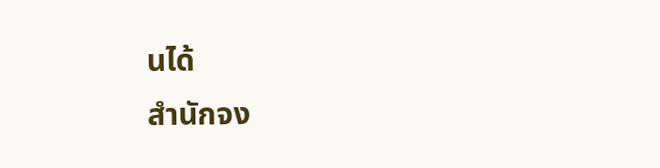นได้
สำนักจง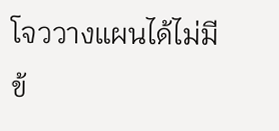โจววางแผนได้ไม่มีข้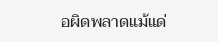อผิดพลาดแม้แด่